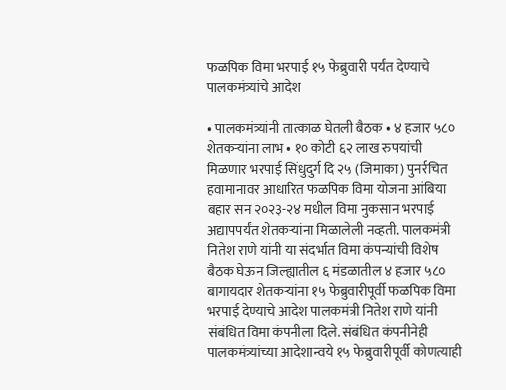फळपिक विमा भरपाई १५ फेब्रुवारी पर्यंत देण्याचे पालकमंत्र्यांचे आदेश

• पालकमंत्र्यांनी तात्काळ घेतली बैठक • ४ हजार ५८० शेतकऱ्यांना लाभ • १० कोटी ६२ लाख रुपयांची मिळणार भरपाई सिंधुदुर्ग दि २५ (जिमाका) पुनर्रचित हवामानावर आधारित फळपिक विमा योजना आंबिया बहार सन २०२३-२४ मधील विमा नुकसान भरपाई अद्यापपर्यंत शेतकऱ्यांना मिळालेली नव्हती. पालकमंत्री नितेश राणे यांनी या संदर्भात विमा कंपन्यांची विशेष बैठक घेऊन जिल्ह्यातील ६ मंडळातील ४ हजार ५८० बागायदार शेतकऱ्यांना १५ फेब्रुवारीपूर्वी फळपिक विमा भरपाई देण्याचे आदेश पालकमंत्री नितेश राणे यांनी संबंधित विमा कंपनीला दिले. संबंधित कंपनीनेही पालकमंत्र्यांच्या आदेशान्वये १५ फेब्रुवारीपूर्वी कोणत्याही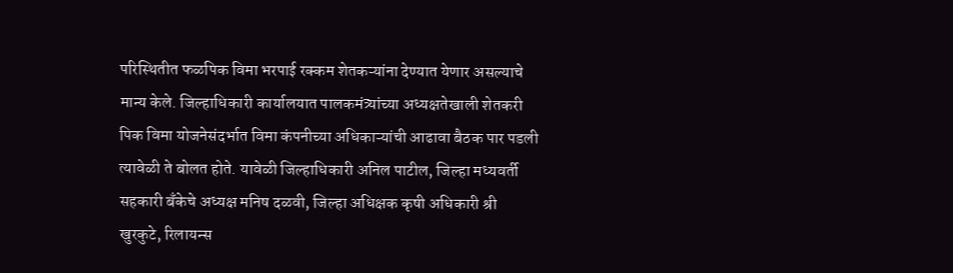परिस्थितीत फळपिक विमा भरपाई रक्कम शेतकऱ्यांना देण्यात येणार असल्याचे मान्य केले. जिल्हाधिकारी कार्यालयात पालकमंत्र्यांच्या अध्यक्षतेखाली शेतकरी पिक विमा योजनेसंदर्भात विमा कंपनीच्या अधिकाऱ्यांची आढावा बैठक पार पडली त्यावेळी ते बोलत होते. यावेळी जिल्हाधिकारी अनिल पाटील, जिल्हा मध्यवर्ती सहकारी बँकेचे अध्यक्ष मनिष दळवी, जिल्हा अधिक्षक कृषी अधिकारी श्री खुरकुटे, रिलायन्स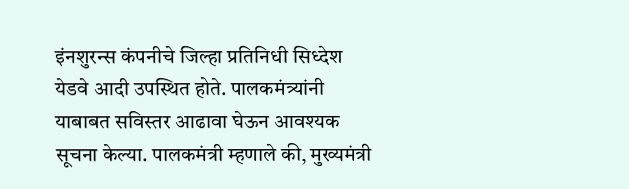इंनशुरन्स कंपनीचे जिल्हा प्रतिनिधी सिध्देश येडवे आदी उपस्थित होते. पालकमंत्र्यांनी याबाबत सविस्तर आढावा घेऊन आवश्यक सूचना केल्या. पालकमंत्री म्हणाले की, मुख्यमंत्री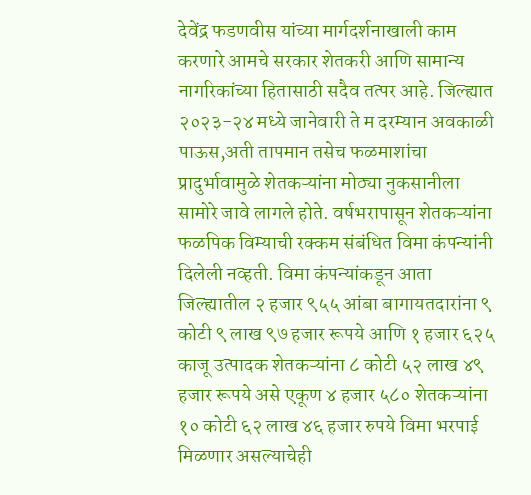देवेंद्र फडणवीस यांच्या मार्गदर्शनाखाली काम करणारे आमचे सरकार शेतकरी आणि सामान्य नागरिकांच्या हितासाठी सदैव तत्पर आहे. जिल्ह्यात २०२३-२४ मध्ये जानेवारी ते म दरम्यान अवकाळी पाऊस,अती तापमान तसेच फळमाशांचा प्रादुर्भावामुळे शेतकऱ्यांना मोठ्या नुकसानीला सामोरे जावे लागले होते. वर्षभरापासून शेतकऱ्यांना फळपिक विम्याची रक्कम संबंधित विमा कंपन्यांनी दिलेली नव्हती. विमा कंपन्यांकडून आता जिल्ह्यातील २ हजार ९५५ आंबा बागायतदारांना ९ कोटी ९ लाख ९७ हजार रूपये आणि १ हजार ६२५ काजू उत्पादक शेतकऱ्यांना ८ कोटी ५२ लाख ४९ हजार रूपये असे एकूण ४ हजार ५८० शेतकऱ्यांना १० कोटी ६२ लाख ४६ हजार रुपये विमा भरपाई मिळणार असल्याचेही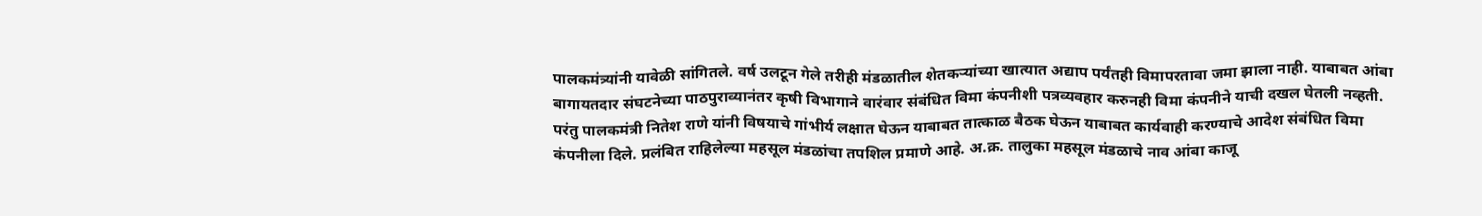पालकमंत्र्यांनी यावेळी सांगितले. वर्ष उलटून गेले तरीही मंडळातील शेतकऱ्यांच्या खात्यात अद्याप पर्यंतही विमापरतावा जमा झाला नाही. याबाबत आंबा बागायतदार संघटनेच्या पाठपुराव्यानंतर कृषी विभागाने वारंवार संबंधित विमा कंपनीशी पत्रव्यवहार करुनही विमा कंपनीने याची दखल घेतली नव्हती. परंतु पालकमंत्री नितेश राणे यांनी विषयाचे गांभीर्य लक्षात घेऊन याबाबत तात्काळ बैठक घेऊन याबाबत कार्यवाही करण्याचे आदेश संबंधित विमा कंपनीला दिले. प्रलंबित राहिलेल्या महसूल मंडळांचा तपशिल प्रमाणे आहे. अ.क्र. तालुका महसूल मंडळाचे नाव आंबा काजू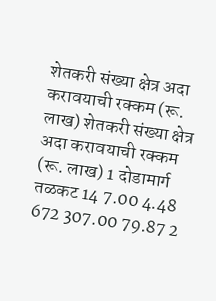शेतकरी संख्या क्षेत्र अदा करावयाची रक्कम (रू. लाख) शेतकरी संख्या क्षेत्र अदा करावयाची रक्कम (रू. लाख) 1 दोडामार्ग तळकट 14 7.00 4.48 672 307.00 79.87 2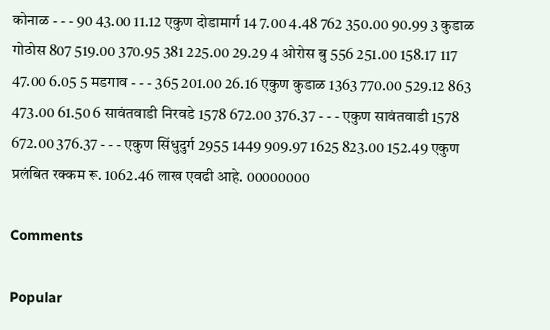कोनाळ - - - 90 43.00 11.12 एकुण दोडामार्ग 14 7.00 4.48 762 350.00 90.99 3 कुडाळ गोठोस 807 519.00 370.95 381 225.00 29.29 4 ओरोस बु 556 251.00 158.17 117 47.00 6.05 5 मडगाव - - - 365 201.00 26.16 एकुण कुडाळ 1363 770.00 529.12 863 473.00 61.50 6 सावंतवाडी निरवडे 1578 672.00 376.37 - - - एकुण सावंतवाडी 1578 672.00 376.37 - - - एकुण सिंधुदुर्ग 2955 1449 909.97 1625 823.00 152.49 एकुण प्रलंबित रक्कम रू. 1062.46 लाख एवढी आहे. 00000000

Comments

Popular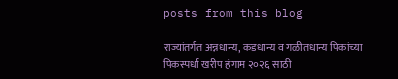posts from this blog

राज्यांतर्गत अन्नधान्य, कडधान्य व गळीतधान्य पिकांच्या पिकस्पर्धा खरीप हंगाम २०२६ साठी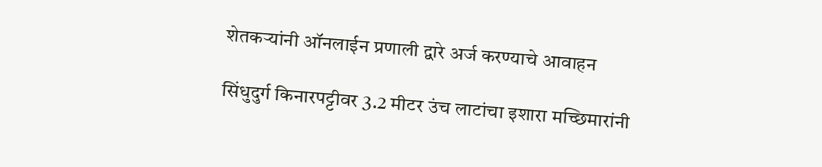शेतकऱ्यांनी ऑनलाईन प्रणाली द्वारे अर्ज करण्याचे आवाहन

सिंधुदुर्ग किनारपट्टीवर 3.2 मीटर उंच लाटांचा इशारा मच्छिमारांनी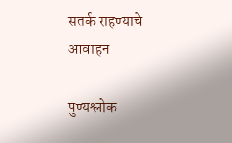सतर्क राहण्याचे आवाहन

पुण्यश्लोक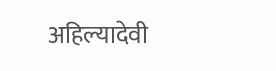अहिल्यादेवी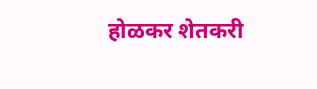होळकर शेतकरी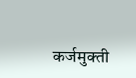कर्जमुक्ती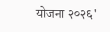योजना २०२६'